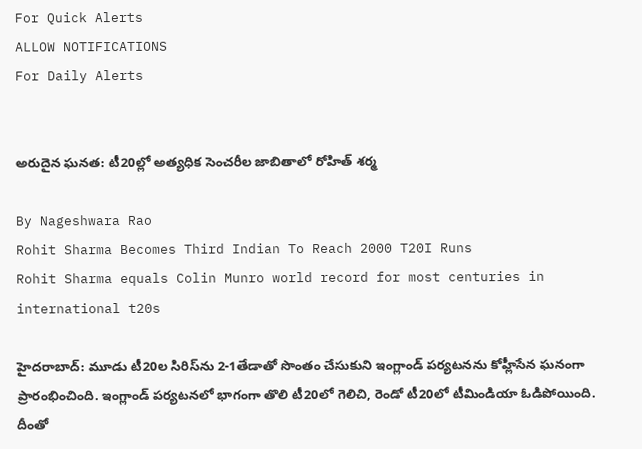For Quick Alerts
ALLOW NOTIFICATIONS
For Daily Alerts


అరుదైన ఘనత: టీ20ల్లో అత్యధిక సెంచరీల జాబితాలో రోహిత్ శర్మ

By Nageshwara Rao
Rohit Sharma Becomes Third Indian To Reach 2000 T20I Runs
Rohit Sharma equals Colin Munro world record for most centuries in international t20s

హైదరాబాద్: మూడు టీ20ల సిరిస్‌ను 2-1తేడాతో సొంతం చేసుకుని ఇంగ్లాండ్ పర్యటనను కోహ్లీసేన ఘనంగా ప్రారంభించింది. ఇంగ్లాండ్ పర్యటనలో భాగంగా తొలి టీ20లో గెలిచి, రెండో టీ20లో టీమిండియా ఓడిపోయింది. దీంతో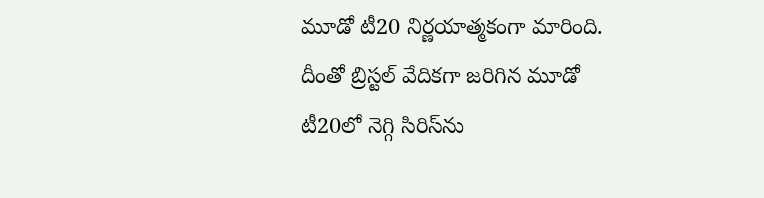మూడో టీ20 నిర్ణయాత్మకంగా మారింది. దీంతో బ్రిస్టల్ వేదికగా జరిగిన మూడో టీ20లో నెగ్గి సిరిస్‌ను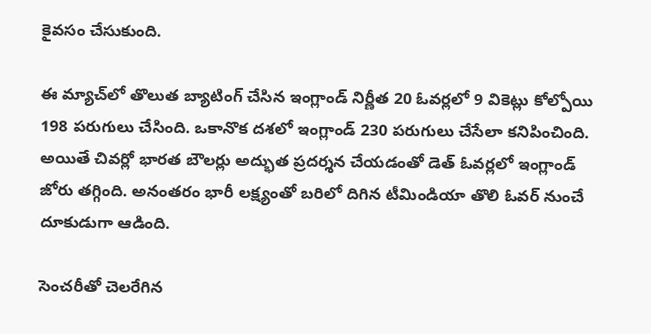కైవసం చేసుకుంది.

ఈ మ్యాచ్‌లో తొలుత బ్యాటింగ్ చేసిన ఇంగ్లాండ్ నిర్ణీత 20 ఓవర్లలో 9 వికెట్లు కోల్పోయి 198 పరుగులు చేసింది. ఒకానొక దశలో ఇంగ్లాండ్‌ 230 పరుగులు చేసేలా కనిపించింది. అయితే చివర్లో భారత బౌలర్లు అద్భుత ప్రదర్శన చేయడంతో డెత్ ఓవర్లలో ఇంగ్లాండ్ జోరు తగ్గింది. అనంతరం భారీ లక్ష్యంతో బరిలో దిగిన టీమిండియా తొలి ఓవర్ నుంచే దూకుడుగా ఆడింది.

సెంచరీతో చెలరేగిన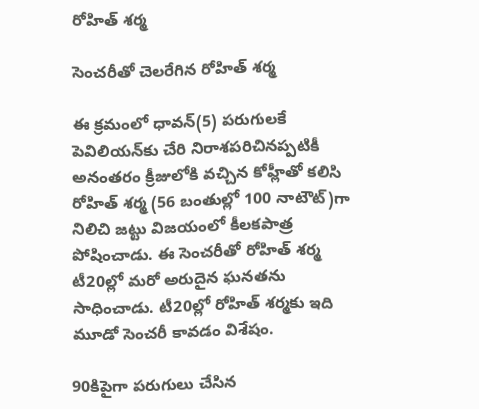రోహిత్ శర్మ

సెంచరీతో చెలరేగిన రోహిత్ శర్మ

ఈ క్రమంలో ధావన్(5) పరుగులకే పెవిలియన్‌కు చేరి నిరాశపరిచినప్పటికీ అనంతరం క్రీజులోకి వచ్చిన కోహ్లీతో కలిసి రోహిత్ శర్మ (56 బంతుల్లో 100 నాటౌట్)గా నిలిచి జట్టు విజయంలో కీలకపాత్ర పోషించాడు. ఈ సెంచరీతో రోహిత్ శర్మ టీ20ల్లో మరో అరుదైన ఘనతను సాధించాడు. టీ20ల్లో రోహిత్ శర్మకు ఇది మూడో సెంచరీ కావడం విశేషం.

90కిపైగా పరుగులు చేసిన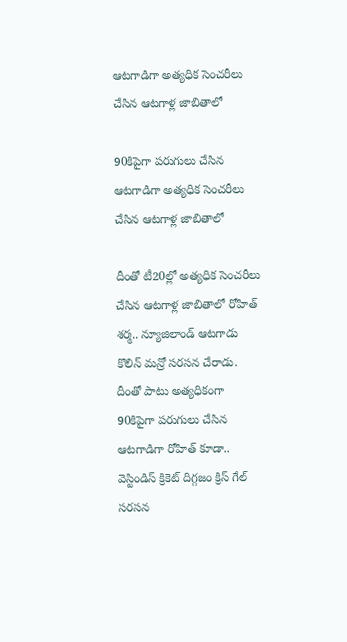ఆటగాడిగా అత్యధిక సెంచరీలు చేసిన ఆటగాళ్ల జాబితాలో

90కిపైగా పరుగులు చేసిన ఆటగాడిగా అత్యధిక సెంచరీలు చేసిన ఆటగాళ్ల జాబితాలో

దీంతో టీ20ల్లో అత్యధిక సెంచరీలు చేసిన ఆటగాళ్ల జాబితాలో రోహిత్ శర్మ.. న్యూజిలాండ్‌ ఆటగాడు కొలిన్‌ మన్రో సరసన చేరాడు. దీంతో పాటు అత్యధికంగా 90కిపైగా పరుగులు చేసిన ఆటగాడిగా రోహిత్ కూడా.. వెస్టిండిస్ క్రికెట్ దిగ్గజం క్రిస్ గేల్ సరసన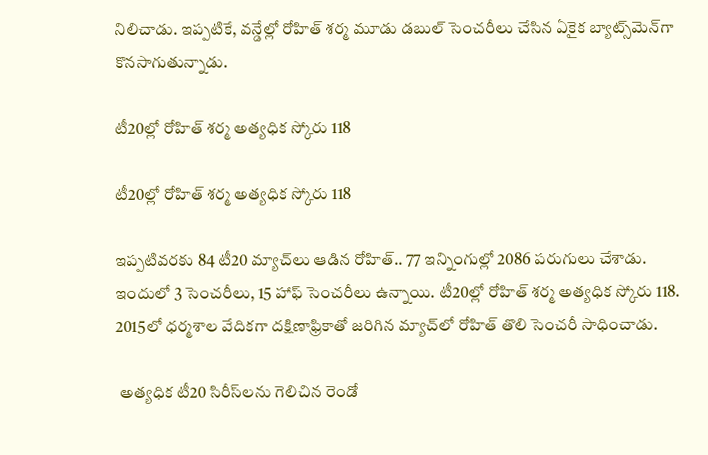నిలిచాడు. ఇప్పటికే, వన్డేల్లో రోహిత్ శర్మ మూడు డబుల్ సెంచరీలు చేసిన ఏకైక బ్యాట్స్‌మెన్‌గా కొనసాగుతున్నాడు.

టీ20ల్లో రోహిత్ శర్మ అత్యధిక స్కోరు 118

టీ20ల్లో రోహిత్ శర్మ అత్యధిక స్కోరు 118

ఇప్పటివరకు 84 టీ20 మ్యాచ్‌లు ఆడిన రోహిత్‌.. 77 ఇన్నింగుల్లో 2086 పరుగులు చేశాడు. ఇందులో 3 సెంచరీలు, 15 హాఫ్ సెంచరీలు ఉన్నాయి. టీ20ల్లో రోహిత్ శర్మ అత్యధిక స్కోరు 118. 2015లో ధర్మశాల వేదికగా దక్షిణాఫ్రికాతో జరిగిన మ్యాచ్‌లో రోహిత్‌ తొలి సెంచరీ సాధించాడు.

 అత్యధిక టీ20 సిరీస్‌లను గెలిచిన రెండో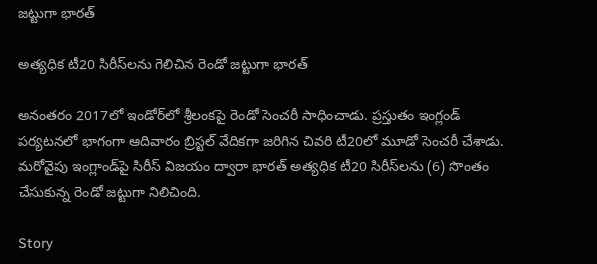జట్టుగా భారత్

అత్యధిక టీ20 సిరీస్‌లను గెలిచిన రెండో జట్టుగా భారత్

అనంతరం 2017లో ఇండోర్‌లో శ్రీలంకపై రెండో సెంచరీ సాధించాడు. ప్రస్తుతం ఇంగ్లండ్‌ పర్యటనలో భాగంగా‌ ఆదివారం బ్రిస్టల్‌ వేదికగా జరిగిన చివరి టీ20లో మూడో సెంచరీ చేశాడు. మరోవైపు ఇంగ్లాండ్‌పై సిరీస్ విజయం ద్వారా భారత్ అత్యధిక టీ20 సిరీస్‌లను (6) సొంతం చేసుకున్న రెండో జట్టుగా నిలిచింది.

Story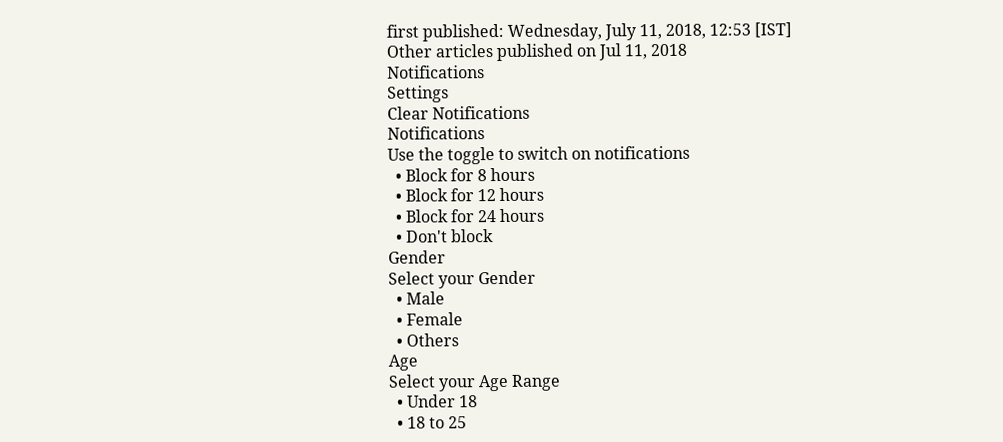first published: Wednesday, July 11, 2018, 12:53 [IST]
Other articles published on Jul 11, 2018
Notifications
Settings
Clear Notifications
Notifications
Use the toggle to switch on notifications
  • Block for 8 hours
  • Block for 12 hours
  • Block for 24 hours
  • Don't block
Gender
Select your Gender
  • Male
  • Female
  • Others
Age
Select your Age Range
  • Under 18
  • 18 to 25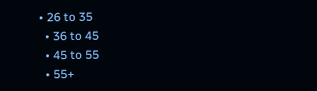• 26 to 35
  • 36 to 45
  • 45 to 55
  • 55+